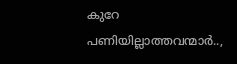കുറേ പണിയില്ലാത്തവന്മാര്‍..,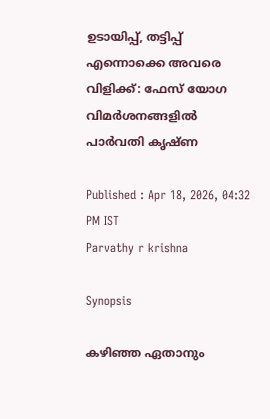ഉടായിപ്പ്, തട്ടിപ്പ് എന്നൊക്കെ അവരെ വിളിക്ക്: ഫേസ് യോഗ വിമര്‍ശനങ്ങളില്‍ പാര്‍വതി കൃഷ്ണ

Published : Apr 18, 2026, 04:32 PM IST
Parvathy r krishna

Synopsis

കഴിഞ്ഞ ഏതാനും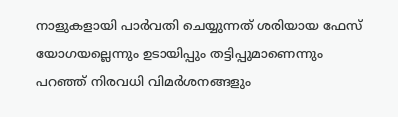നാളുകളായി പാര്‍വതി ചെയ്യുന്നത് ശരിയായ ഫേസ് യോഗയല്ലെന്നും ഉടായിപ്പും തട്ടിപ്പുമാണെന്നും പറഞ്ഞ് നിരവധി വിമര്‍ശനങ്ങളും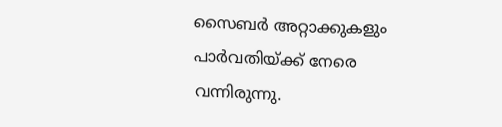സൈബര്‍ അറ്റാക്കുകളും പാര്‍വതിയ്ക്ക് നേരെ വന്നിരുന്നു.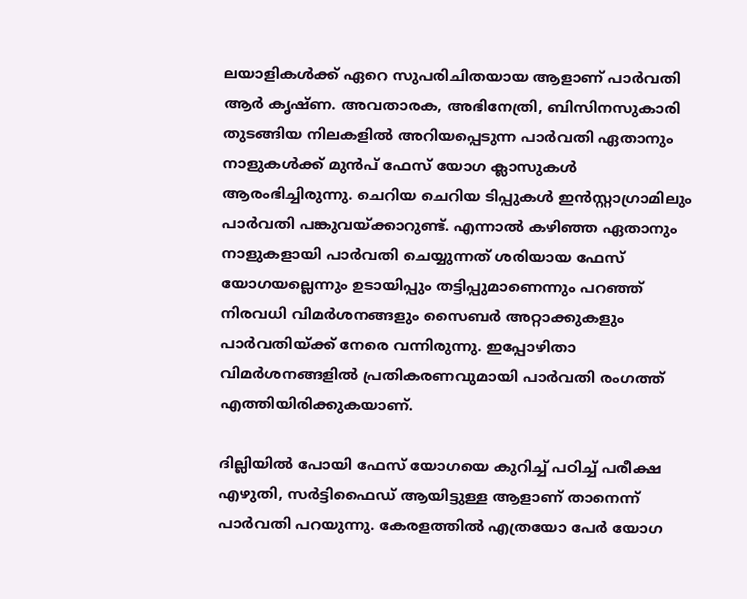ലയാളികള്‍ക്ക് ഏറെ സുപരിചിതയായ ആളാണ് പാര്‍വതി ആര്‍ കൃഷ്ണ. അവതാരക, അഭിനേത്രി, ബിസിനസുകാരി തുടങ്ങിയ നിലകളില്‍ അറിയപ്പെടുന്ന പാര്‍വതി ഏതാനും നാളുകള്‍ക്ക് മുന്‍പ് ഫേസ് യോഗ ക്ലാസുകള്‍ ആരംഭിച്ചിരുന്നു. ചെറിയ ചെറിയ ടിപ്പുകള്‍ ഇന്‍സ്റ്റാഗ്രാമിലും പാര്‍വതി പങ്കുവയ്ക്കാറുണ്ട്. എന്നാല്‍ കഴിഞ്ഞ ഏതാനും നാളുകളായി പാര്‍വതി ചെയ്യുന്നത് ശരിയായ ഫേസ് യോഗയല്ലെന്നും ഉടായിപ്പും തട്ടിപ്പുമാണെന്നും പറഞ്ഞ് നിരവധി വിമര്‍ശനങ്ങളും സൈബര്‍ അറ്റാക്കുകളും പാര്‍വതിയ്ക്ക് നേരെ വന്നിരുന്നു. ഇപ്പോഴിതാ വിമര്‍ശനങ്ങളില്‍ പ്രതികരണവുമായി പാര്‍വതി രംഗത്ത് എത്തിയിരിക്കുകയാണ്.

ദില്ലിയില്‍ പോയി ഫേസ് യോഗയെ കുറിച്ച് പഠിച്ച് പരീക്ഷ എഴുതി, സര്‍ട്ടിഫൈഡ് ആയിട്ടുള്ള ആളാണ് താനെന്ന് പാര്‍വതി പറയുന്നു. കേരളത്തില്‍ എത്രയോ പേര്‍ യോഗ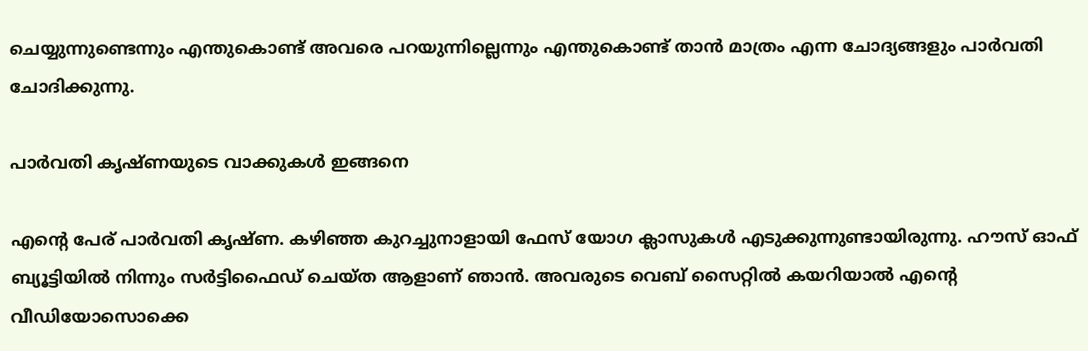ചെയ്യുന്നുണ്ടെന്നും എന്തുകൊണ്ട് അവരെ പറയുന്നില്ലെന്നും എന്തുകൊണ്ട് താന്‍ മാത്രം എന്ന ചോദ്യങ്ങളും പാര്‍വതി ചോദിക്കുന്നു.

പാർവതി കൃഷ്ണയുടെ വാക്കുകൾ ഇങ്ങനെ

എന്‍റെ പേര് പാര്‍വതി കൃഷ്ണ. കഴിഞ്ഞ കുറച്ചുനാളായി ഫേസ് യോഗ ക്ലാസുകള്‍ എടുക്കുന്നുണ്ടായിരുന്നു. ഹൗസ് ഓഫ് ബ്യൂട്ടിയില്‍ നിന്നും സര്‍ട്ടിഫൈഡ് ചെയ്ത ആളാണ് ഞാന്‍. അവരുടെ വെബ് സൈറ്റില്‍ കയറിയാല്‍ എന്‍റെ വീഡിയോസൊക്കെ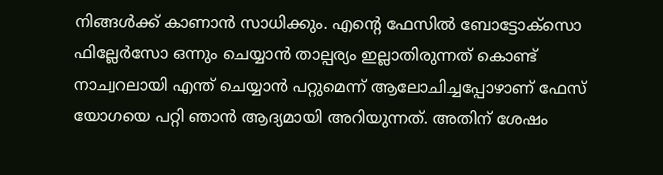നിങ്ങള്‍ക്ക് കാണാന്‍ സാധിക്കും. എന്‍റെ ഫേസില്‍ ബോട്ടോക്സൊ ഫില്ലേർസോ ഒന്നും ചെയ്യാന്‍ താല്പര്യം ഇല്ലാതിരുന്നത് കൊണ്ട് നാച്വറലായി എന്ത് ചെയ്യാന്‍ പറ്റുമെന്ന് ആലോചിച്ചപ്പോഴാണ് ഫേസ് യോഗയെ പറ്റി ഞാന്‍ ആദ്യമായി അറിയുന്നത്. അതിന് ശേഷം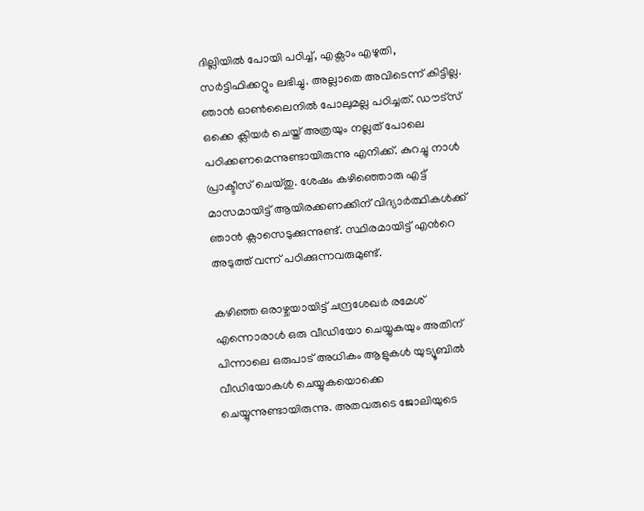ദില്ലിയില്‍ പോയി പഠിച്ച്, എക്സാം എഴുതി, സര്‍ട്ടിഫിക്കറ്റും ലഭിച്ചു. അല്ലാതെ അവിടെന്ന് കിട്ടില്ല. ഞാന്‍ ഓണ്‍ലൈനില്‍ പോലുമല്ല പഠിച്ചത്. ഡൗട്സ് ഒക്കെ ക്ലിയര്‍ ചെയ്ത് അത്രയും നല്ലത് പോലെ പഠിക്കണമെന്നുണ്ടായിരുന്നു എനിക്ക്. കുറച്ചു നാള്‍ പ്രാക്ടീസ് ചെയ്തു. ശേഷം കഴിഞ്ഞൊരു എട്ട് മാസമായിട്ട് ആയിരക്കണക്കിന് വിദ്യാര്‍ത്ഥികള്‍ക്ക് ഞാന്‍ ക്ലാസെടുക്കുന്നുണ്ട്. സ്ഥിരമായിട്ട് എന്‍റെ അടുത്ത് വന്ന് പഠിക്കുന്നവരുമുണ്ട്.

കഴിഞ്ഞ ഒരാഴ്ചയായിട്ട് ചന്ദ്രശേഖര്‍ രമേശ് എന്നൊരാൾ ഒരു വീഡിയോ ചെയ്യുകയും അതിന് പിന്നാലെ ഒരുപാട് അധികം ആളുകള്‍ യുട്യൂബില്‍ വീഡിയോകള്‍ ചെയ്യുകയൊക്കെ ചെയ്യുന്നുണ്ടായിരുന്നു. അതവരുടെ ജോലിയുടെ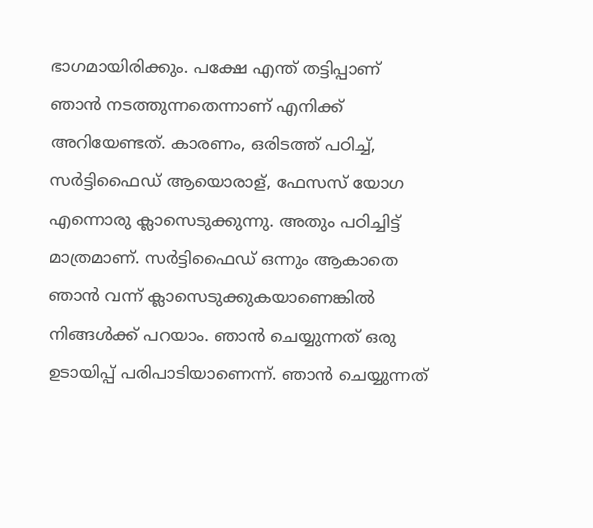ഭാഗമായിരിക്കും. പക്ഷേ എന്ത് തട്ടിപ്പാണ് ഞാന്‍ നടത്തുന്നതെന്നാണ് എനിക്ക് അറിയേണ്ടത്. കാരണം, ഒരിടത്ത് പഠിച്ച്, സര്‍ട്ടിഫൈഡ് ആയൊരാള്, ഫേസസ് യോഗ എന്നൊരു ക്ലാസെടുക്കുന്നു. അതും പഠിച്ചിട്ട് മാത്രമാണ്. സര്‍ട്ടിഫൈഡ് ഒന്നും ആകാതെ ഞാന്‍ വന്ന് ക്ലാസെടുക്കുകയാണെങ്കില്‍ നിങ്ങള്‍ക്ക് പറയാം. ഞാന്‍ ചെയ്യുന്നത് ഒരു ഉടായിപ്പ് പരിപാടിയാണെന്ന്. ഞാന്‍ ചെയ്യുന്നത്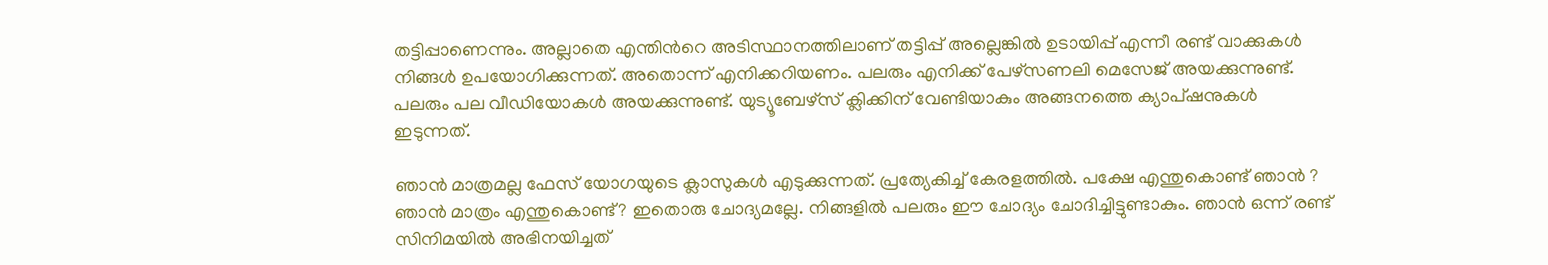തട്ടിപ്പാണെന്നും. അല്ലാതെ എന്തിന്‍റെ അടിസ്ഥാനത്തിലാണ് തട്ടിപ്പ് അല്ലെങ്കില്‍ ഉടായിപ്പ് എന്നീ രണ്ട് വാക്കുകള്‍ നിങ്ങള്‍ ഉപയോഗിക്കുന്നത്. അതൊന്ന് എനിക്കറിയണം. പലരും എനിക്ക് പേഴ്സണലി മെസേജ് അയക്കുന്നുണ്ട്. പലരും പല വീഡിയോകള്‍ അയക്കുന്നുണ്ട്. യുട്യൂബേഴ്സ് ക്ലിക്കിന് വേണ്ടിയാകും അങ്ങനത്തെ ക്യാപ്ഷനുകള്‍ ഇടുന്നത്.

ഞാന്‍ മാത്രമല്ല ഫേസ് യോഗയുടെ ക്ലാസുകള്‍ എടുക്കുന്നത്. പ്രത്യേകിച്ച് കേരളത്തില്‍. പക്ഷേ എന്തുകൊണ്ട് ഞാന്‍ ? ഞാന്‍ മാത്രം എന്തുകൊണ്ട്? ഇതൊരു ചോദ്യമല്ലേ. നിങ്ങളില്‍ പലരും ഈ ചോദ്യം ചോദിച്ചിട്ടുണ്ടാകും. ഞാന്‍ ഒന്ന് രണ്ട് സിനിമയില്‍ അഭിനയിച്ചത്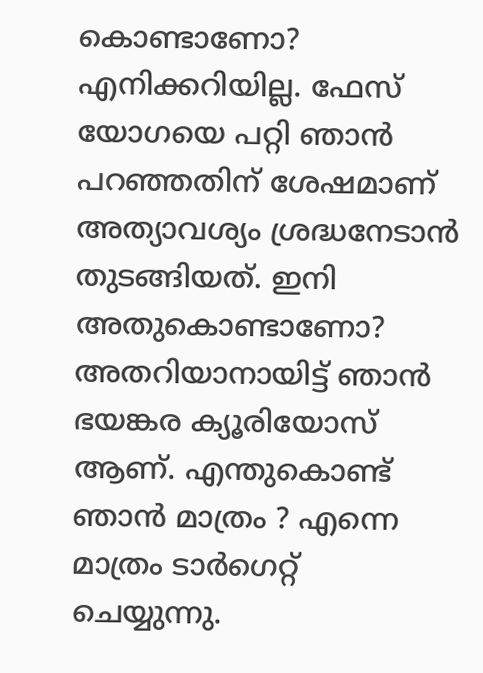കൊണ്ടാണോ? എനിക്കറിയില്ല. ഫേസ് യോഗയെ പറ്റി ഞാന്‍ പറഞ്ഞതിന് ശേഷമാണ് അത്യാവശ്യം ശ്രദ്ധനേടാന്‍ തുടങ്ങിയത്. ഇനി അതുകൊണ്ടാണോ? അതറിയാനായിട്ട് ഞാന്‍ ഭയങ്കര ക്യൂരിയോസ് ആണ്. എന്തുകൊണ്ട് ഞാന്‍ മാത്രം ? എന്നെ മാത്രം ടാര്‍ഗെറ്റ് ചെയ്യുന്നു.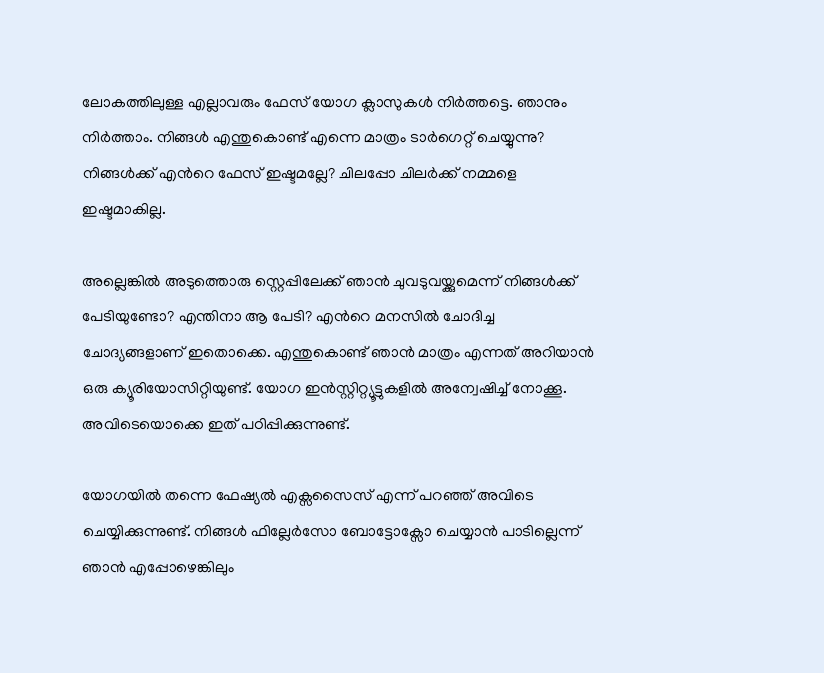ലോകത്തിലുള്ള എല്ലാവരും ഫേസ് യോഗ ക്ലാസുകള്‍ നിര്‍ത്തട്ടെ. ഞാനും നിര്‍ത്താം. നിങ്ങള്‍ എന്തുകൊണ്ട് എന്നെ മാത്രം ടാര്‍ഗെറ്റ് ചെയ്യുന്നു? നിങ്ങള്‍ക്ക് എന്‍റെ ഫേസ് ഇഷ്ടമല്ലേ? ചിലപ്പോ ചിലര്‍ക്ക് നമ്മളെ ഇഷ്ടമാകില്ല.

അല്ലെങ്കില്‍ അടുത്തൊരു സ്റ്റെപ്പിലേക്ക് ഞാന്‍ ചുവടുവയ്ക്കുമെന്ന് നിങ്ങള്‍ക്ക് പേടിയുണ്ടോ? എന്തിനാ ആ പേടി? എന്‍റെ മനസില്‍ ചോദിച്ച ചോദ്യങ്ങളാണ് ഇതൊക്കെ. എന്തുകൊണ്ട് ഞാന്‍ മാത്രം എന്നത് അറിയാന്‍ ഒരു ക്യൂരിയോസിറ്റിയുണ്ട്. യോഗ ഇന്‍സ്റ്റിറ്റ്യൂട്ടുകളില്‍ അന്വേഷിച്ച് നോക്കൂ. അവിടെയൊക്കെ ഇത് പഠിപ്പിക്കുന്നുണ്ട്.

യോഗയില്‍ തന്നെ ഫേഷ്യല്‍ എക്സസൈസ് എന്ന് പറഞ്ഞ് അവിടെ ചെയ്യിക്കുന്നുണ്ട്. നിങ്ങള്‍ ഫില്ലേര്‍സോ ബോട്ടോക്സോ ചെയ്യാന്‍ പാടില്ലെന്ന് ഞാന്‍ എപ്പോഴെങ്കിലും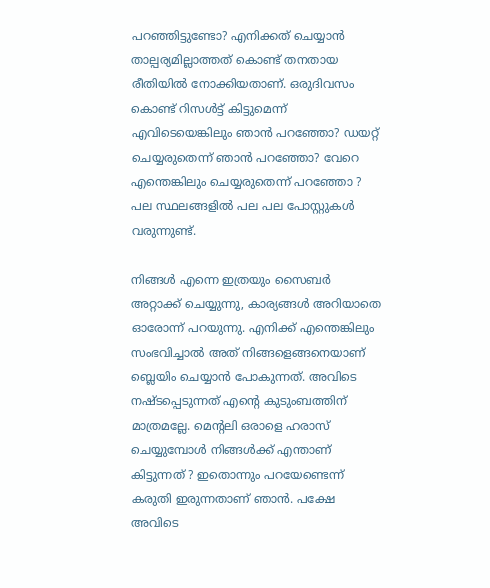പറഞ്ഞിട്ടുണ്ടോ? എനിക്കത് ചെയ്യാന്‍ താല്പര്യമില്ലാത്തത് കൊണ്ട് തനതായ രീതിയില്‍ നോക്കിയതാണ്. ഒരുദിവസം കൊണ്ട് റിസള്‍ട്ട് കിട്ടുമെന്ന് എവിടെയെങ്കിലും ഞാന്‍ പറഞ്ഞോ? ഡയറ്റ് ചെയ്യരുതെന്ന് ഞാന്‍ പറഞ്ഞോ? വേറെ എന്തെങ്കിലും ചെയ്യരുതെന്ന് പറഞ്ഞോ ? പല സ്ഥലങ്ങളില്‍ പല പല പോസ്റ്റുകള്‍ വരുന്നുണ്ട്.

നിങ്ങള്‍ എന്നെ ഇത്രയും സൈബര്‍ അറ്റാക്ക് ചെയ്യുന്നു, കാര്യങ്ങള്‍ അറിയാതെ ഓരോന്ന് പറയുന്നു. എനിക്ക് എന്തെങ്കിലും സംഭവിച്ചാല്‍ അത് നിങ്ങളെങ്ങനെയാണ് ബ്ലെയിം ചെയ്യാന്‍ പോകുന്നത്. അവിടെ നഷ്ടപ്പെടുന്നത് എന്‍റെ കുടുംബത്തിന് മാത്രമല്ലേ. മെന്‍റലി ഒരാളെ ഹരാസ് ചെയ്യുമ്പോള്‍ നിങ്ങള്‍ക്ക് എന്താണ് കിട്ടുന്നത് ? ഇതൊന്നും പറയേണ്ടെന്ന് കരുതി ഇരുന്നതാണ് ഞാന്‍. പക്ഷേ അവിടെ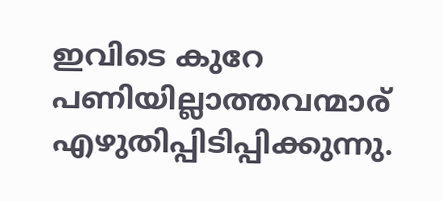ഇവിടെ കുറേ പണിയില്ലാത്തവന്മാര് എഴുതിപ്പിടിപ്പിക്കുന്നു.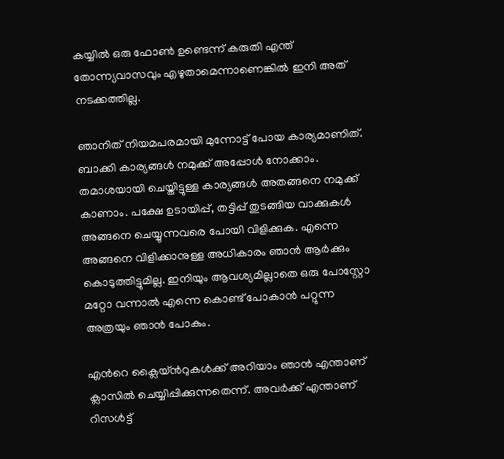കയ്യില്‍ ഒരു ഫോണ്‍ ഉണ്ടെന്ന് കരുതി എന്ത് തോന്ന്യവാസവും എഴുതാമെന്നാണെങ്കില്‍ ഇനി അത് നടക്കത്തില്ല.

ഞാനിത് നിയമപരമായി മുന്നോട്ട് പോയ കാര്യമാണിത്. ബാക്കി കാര്യങ്ങള്‍ നമുക്ക് അപ്പോള്‍ നോക്കാം. തമാശയായി ചെയ്തിട്ടുള്ള കാര്യങ്ങള്‍ അതങ്ങനെ നമുക്ക് കാണാം. പക്ഷേ ഉടായിപ്പ്, തട്ടിപ്പ് തുടങ്ങിയ വാക്കുകള്‍ അങ്ങനെ ചെയ്യുന്നവരെ പോയി വിളിക്കുക. എന്നെ അങ്ങനെ വിളിക്കാനുള്ള അധികാരം ഞാന്‍ ആര്‍ക്കും കൊടുത്തിട്ടുമില്ല. ഇനിയും ആവശ്യമില്ലാതെ ഒരു പോസ്റ്റോ മറ്റോ വന്നാല്‍ എന്നെ കൊണ്ട് പോകാന്‍ പറ്റുന്ന അത്രയും ഞാന്‍ പോകും.

എന്‍റെ ക്ലൈയ്ന്‍റുകള്‍ക്ക് അറിയാം ഞാന്‍ എന്താണ് ക്ലാസില്‍ ചെയ്യിപ്പിക്കുന്നതെന്ന്. അവര്‍ക്ക് എന്താണ് റിസള്‍ട്ട്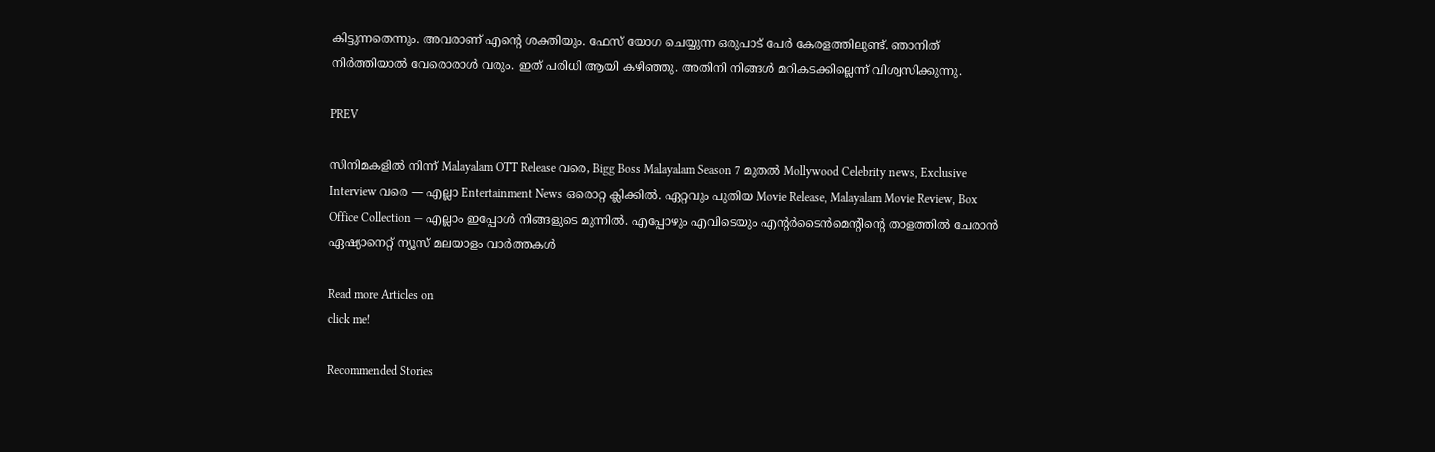കിട്ടുന്നതെന്നും. അവരാണ് എന്‍റെ ശക്തിയും. ഫേസ് യോഗ ചെയ്യുന്ന ഒരുപാട് പേര്‍ കേരളത്തിലുണ്ട്. ഞാനിത് നിര്‍ത്തിയാല്‍ വേരൊരാള്‍ വരും. ഇത് പരിധി ആയി കഴിഞ്ഞു. അതിനി നിങ്ങള്‍ മറികടക്കില്ലെന്ന് വിശ്വസിക്കുന്നു.

PREV

സിനിമകളിൽ നിന്ന് Malayalam OTT Release വരെ, Bigg Boss Malayalam Season 7 മുതൽ Mollywood Celebrity news, Exclusive Interview വരെ — എല്ലാ Entertainment News ഒരൊറ്റ ക്ലിക്കിൽ. ഏറ്റവും പുതിയ Movie Release, Malayalam Movie Review, Box Office Collection — എല്ലാം ഇപ്പോൾ നിങ്ങളുടെ മുന്നിൽ. എപ്പോഴും എവിടെയും എന്റർടൈൻമെന്റിന്റെ താളത്തിൽ ചേരാൻ ഏഷ്യാനെറ്റ് ന്യൂസ് മലയാളം വാർത്തകൾ

Read more Articles on
click me!

Recommended Stories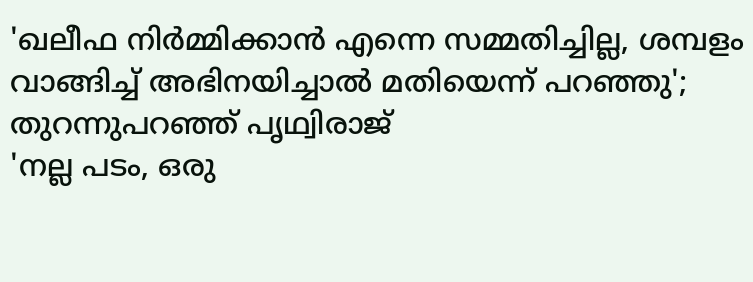'ഖലീഫ നിർമ്മിക്കാൻ എന്നെ സമ്മതിച്ചില്ല, ശമ്പളം വാങ്ങിച്ച് അഭിനയിച്ചാൽ മതിയെന്ന് പറഞ്ഞു'; തുറന്നുപറഞ്ഞ് പൃഥ്വിരാജ്
'നല്ല പടം, ഒരു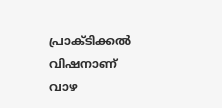പ്രാക്ടിക്കൽ വിഷനാണ് വാഴ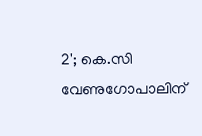2'; കെ.സി വേണുഗോപാലിന്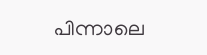പിന്നാലെ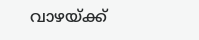വാഴയ്ക്ക്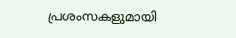പ്രശംസകളുമായി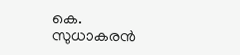കെ. സുധാകരൻ